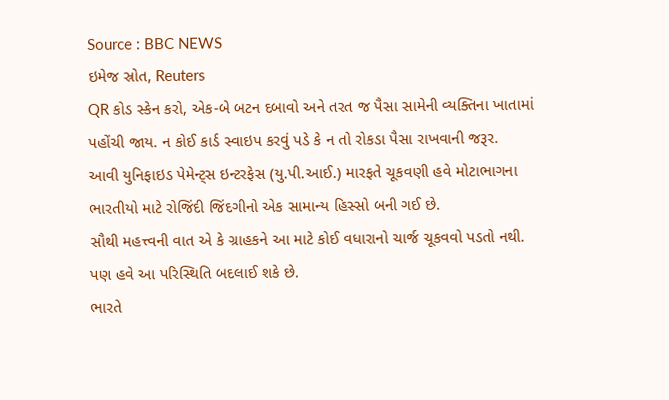Source : BBC NEWS
ઇમેજ સ્રોત, Reuters
QR કોડ સ્કેન કરો, એક-બે બટન દબાવો અને તરત જ પૈસા સામેની વ્યક્તિના ખાતામાં પહોંચી જાય. ન કોઈ કાર્ડ સ્વાઇપ કરવું પડે કે ન તો રોકડા પૈસા રાખવાની જરૂર.
આવી યુનિફાઇડ પેમેન્ટ્સ ઇન્ટરફેસ (યુ.પી.આઈ.) મારફતે ચૂકવણી હવે મોટાભાગના ભારતીયો માટે રોજિંદી જિંદગીનો એક સામાન્ય હિસ્સો બની ગઈ છે.
સૌથી મહત્ત્વની વાત એ કે ગ્રાહકને આ માટે કોઈ વધારાનો ચાર્જ ચૂકવવો પડતો નથી.
પણ હવે આ પરિસ્થિતિ બદલાઈ શકે છે.
ભારતે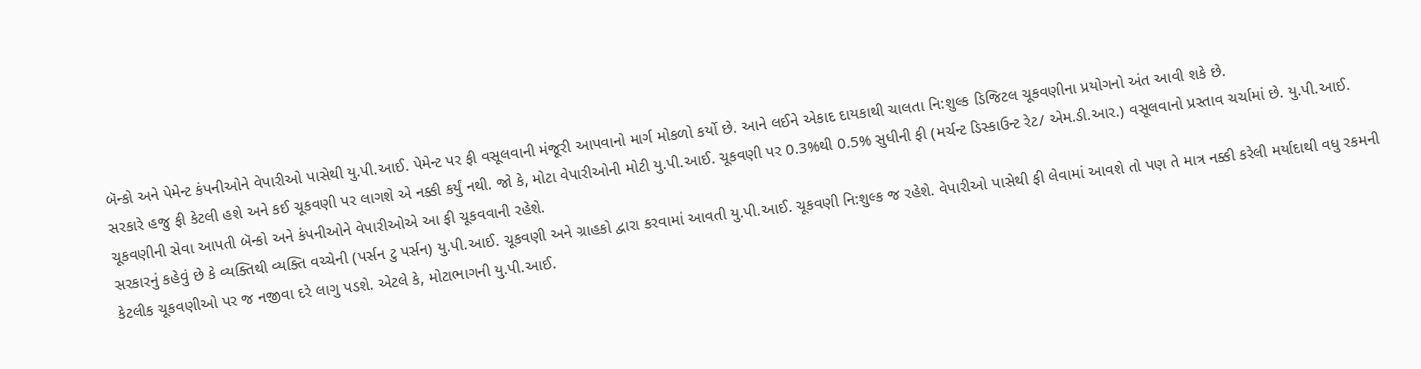બૅન્કો અને પેમેન્ટ કંપનીઓને વેપારીઓ પાસેથી યુ.પી.આઈ. પેમેન્ટ પર ફી વસૂલવાની મંજૂરી આપવાનો માર્ગ મોકળો કર્યો છે. આને લઈને એકાદ દાયકાથી ચાલતા નિ:શુલ્ક ડિજિટલ ચૂકવણીના પ્રયોગનો અંત આવી શકે છે.
સરકારે હજુ ફી કેટલી હશે અને કઈ ચૂકવણી પર લાગશે એ નક્કી કર્યું નથી. જો કે, મોટા વેપારીઓની મોટી યુ.પી.આઈ. ચૂકવણી પર 0.3%થી 0.5% સુધીની ફી (મર્ચન્ટ ડિસ્કાઉન્ટ રેટ/ એમ.ડી.આર.) વસૂલવાનો પ્રસ્તાવ ચર્ચામાં છે. યુ.પી.આઈ. ચૂકવણીની સેવા આપતી બૅન્કો અને કંપનીઓને વેપારીઓએ આ ફી ચૂકવવાની રહેશે.
સરકારનું કહેવું છે કે વ્યક્તિથી વ્યક્તિ વચ્ચેની (પર્સન ટુ પર્સન) યુ.પી.આઈ. ચૂકવણી અને ગ્રાહકો દ્વારા કરવામાં આવતી યુ.પી.આઈ. ચૂકવણી નિ:શુલ્ક જ રહેશે. વેપારીઓ પાસેથી ફી લેવામાં આવશે તો પણ તે માત્ર નક્કી કરેલી મર્યાદાથી વધુ રકમની કેટલીક ચૂકવણીઓ પર જ નજીવા દરે લાગુ પડશે. એટલે કે, મોટાભાગની યુ.પી.આઈ.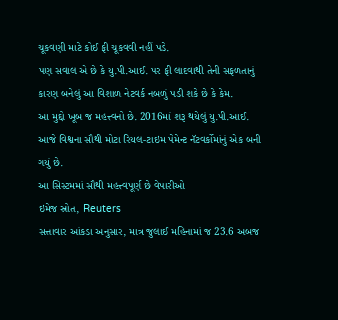ચૂકવણી માટે કોઈ ફી ચૂકવવી નહીં પડે.
પણ સવાલ એ છે કે યુ.પી.આઈ. પર ફી લાદવાથી તેની સફળતાનું કારણ બનેલું આ વિશાળ નેટવર્ક નબળું પડી શકે છે કે કેમ.
આ મુદ્દો ખૂબ જ મહત્ત્વનો છે. 2016માં શરૂ થયેલું યુ.પી.આઈ. આજે વિશ્વના સૌથી મોટા રિયલ-ટાઇમ પેમેન્ટ નૅટવર્કોમાંનું એક બની ગયું છે.
આ સિસ્ટમમાં સૌથી મહત્ત્વપૂર્ણ છે વેપારીઓ
ઇમેજ સ્રોત, Reuters
સત્તાવાર આંકડા અનુસાર, માત્ર જુલાઈ મહિનામાં જ 23.6 અબજ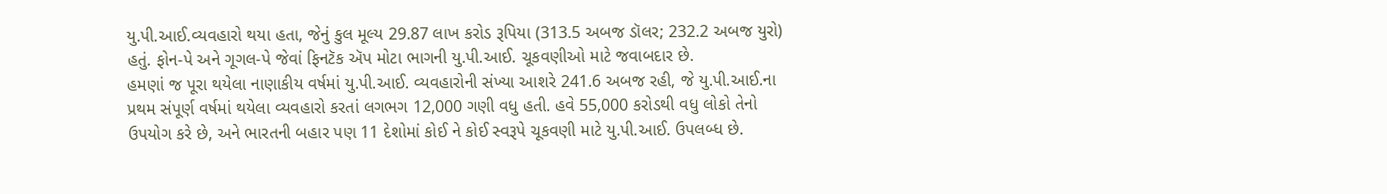યુ.પી.આઈ.વ્યવહારો થયા હતા, જેનું કુલ મૂલ્ય 29.87 લાખ કરોડ રૂપિયા (313.5 અબજ ડૉલર; 232.2 અબજ યુરો) હતું. ફોન-પે અને ગૂગલ-પે જેવાં ફિનટૅક ઍપ મોટા ભાગની યુ.પી.આઈ. ચૂકવણીઓ માટે જવાબદાર છે.
હમણાં જ પૂરા થયેલા નાણાકીય વર્ષમાં યુ.પી.આઈ. વ્યવહારોની સંખ્યા આશરે 241.6 અબજ રહી, જે યુ.પી.આઈ.ના પ્રથમ સંપૂર્ણ વર્ષમાં થયેલા વ્યવહારો કરતાં લગભગ 12,000 ગણી વધુ હતી. હવે 55,000 કરોડથી વધુ લોકો તેનો ઉપયોગ કરે છે, અને ભારતની બહાર પણ 11 દેશોમાં કોઈ ને કોઈ સ્વરૂપે ચૂકવણી માટે યુ.પી.આઈ. ઉપલબ્ધ છે.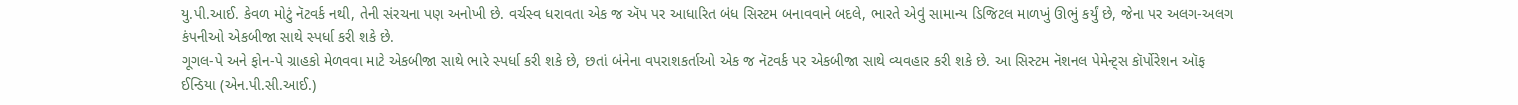યુ.પી.આઈ. કેવળ મોટું નૅટવર્ક નથી, તેની સંરચના પણ અનોખી છે. વર્ચસ્વ ધરાવતા એક જ ઍપ પર આધારિત બંધ સિસ્ટમ બનાવવાને બદલે, ભારતે એવું સામાન્ય ડિજિટલ માળખું ઊભું કર્યું છે, જેના પર અલગ-અલગ કંપનીઓ એકબીજા સાથે સ્પર્ધા કરી શકે છે.
ગૂગલ-પે અને ફોન-પે ગ્રાહકો મેળવવા માટે એકબીજા સાથે ભારે સ્પર્ધા કરી શકે છે, છતાં બંનેના વપરાશકર્તાઓ એક જ નૅટવર્ક પર એકબીજા સાથે વ્યવહાર કરી શકે છે. આ સિસ્ટમ નૅશનલ પેમેન્ટ્સ કૉર્પોરેશન ઑફ ઈન્ડિયા (એન.પી.સી.આઈ.)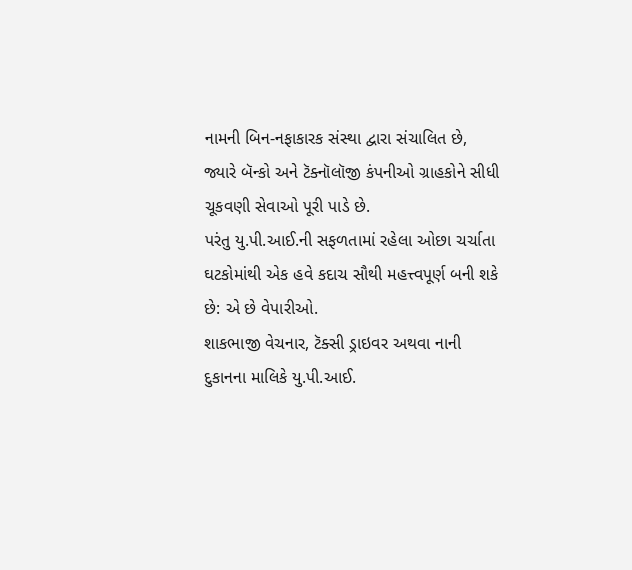નામની બિન-નફાકારક સંસ્થા દ્વારા સંચાલિત છે, જ્યારે બૅન્કો અને ટૅક્નૉલૉજી કંપનીઓ ગ્રાહકોને સીધી ચૂકવણી સેવાઓ પૂરી પાડે છે.
પરંતુ યુ.પી.આઈ.ની સફળતામાં રહેલા ઓછા ચર્ચાતા ઘટકોમાંથી એક હવે કદાચ સૌથી મહત્ત્વપૂર્ણ બની શકે છે: એ છે વેપારીઓ.
શાકભાજી વેચનાર, ટૅક્સી ડ્રાઇવર અથવા નાની દુકાનના માલિકે યુ.પી.આઈ.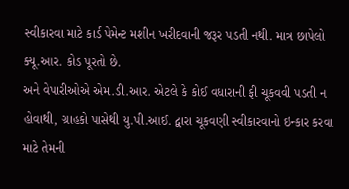સ્વીકારવા માટે કાર્ડ પેમેન્ટ મશીન ખરીદવાની જરૂર પડતી નથી. માત્ર છાપેલો ક્યૂ.આર. કોડ પૂરતો છે.
અને વેપારીઓએ એમ.ડી.આર. એટલે કે કોઈ વધારાની ફી ચૂકવવી પડતી ન હોવાથી, ગ્રાહકો પાસેથી યુ.પી.આઈ. દ્વારા ચૂકવણી સ્વીકારવાનો ઇન્કાર કરવા માટે તેમની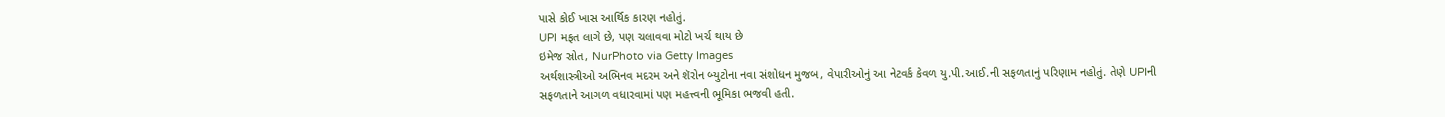પાસે કોઈ ખાસ આર્થિક કારણ નહોતું.
UPI મફત લાગે છે, પણ ચલાવવા મોટો ખર્ચ થાય છે
ઇમેજ સ્રોત, NurPhoto via Getty Images
અર્થશાસ્ત્રીઓ અભિનવ મદરમ અને શૅરોન બ્યુટોના નવા સંશોધન મુજબ, વેપારીઓનું આ નેટવર્ક કેવળ યુ.પી.આઈ.ની સફળતાનું પરિણામ નહોતું. તેણે UPIની સફળતાને આગળ વધારવામાં પણ મહત્ત્વની ભૂમિકા ભજવી હતી.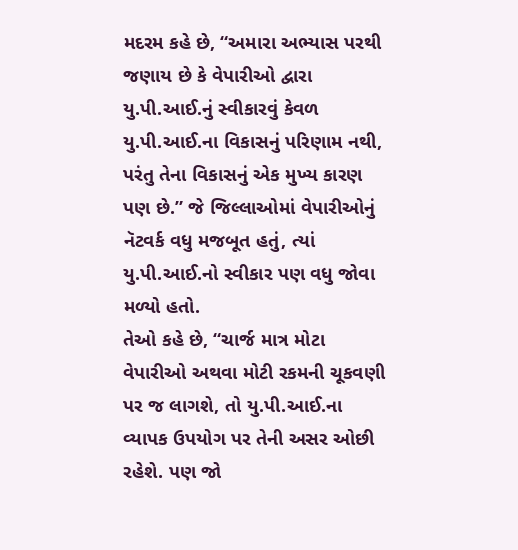મદરમ કહે છે, “અમારા અભ્યાસ પરથી જણાય છે કે વેપારીઓ દ્વારા યુ.પી.આઈ.નું સ્વીકારવું કેવળ યુ.પી.આઈ.ના વિકાસનું પરિણામ નથી, પરંતુ તેના વિકાસનું એક મુખ્ય કારણ પણ છે.” જે જિલ્લાઓમાં વેપારીઓનું નૅટવર્ક વધુ મજબૂત હતું, ત્યાં યુ.પી.આઈ.નો સ્વીકાર પણ વધુ જોવા મળ્યો હતો.
તેઓ કહે છે, “ચાર્જ માત્ર મોટા વેપારીઓ અથવા મોટી રકમની ચૂકવણી પર જ લાગશે, તો યુ.પી.આઈ.ના વ્યાપક ઉપયોગ પર તેની અસર ઓછી રહેશે. પણ જો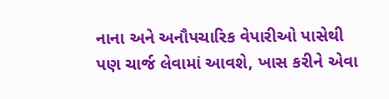નાના અને અનૌપચારિક વેપારીઓ પાસેથી પણ ચાર્જ લેવામાં આવશે, ખાસ કરીને એવા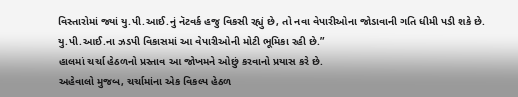વિસ્તારોમાં જ્યાં યુ.પી.આઈ.નું નૅટવર્ક હજુ વિકસી રહ્યું છે, તો નવા વેપારીઓના જોડાવાની ગતિ ધીમી પડી શકે છે. યુ.પી.આઈ.ના ઝડપી વિકાસમાં આ વેપારીઓની મોટી ભૂમિકા રહી છે.”
હાલમાં ચર્ચા હેઠળનો પ્રસ્તાવ આ જોખમને ઓછું કરવાનો પ્રયાસ કરે છે.
અહેવાલો મુજબ, ચર્ચામાંના એક વિકલ્પ હેઠળ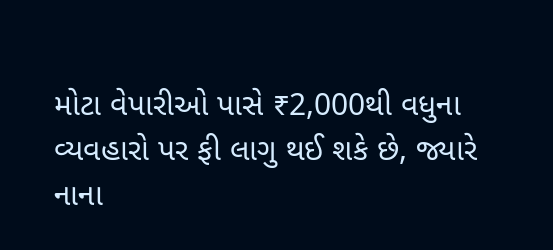મોટા વેપારીઓ પાસે ₹2,000થી વધુના વ્યવહારો પર ફી લાગુ થઈ શકે છે, જ્યારે નાના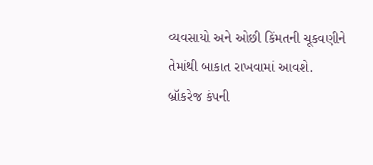વ્યવસાયો અને ઓછી કિંમતની ચૂકવણીને તેમાંથી બાકાત રાખવામાં આવશે.
બ્રૉકરેજ કંપની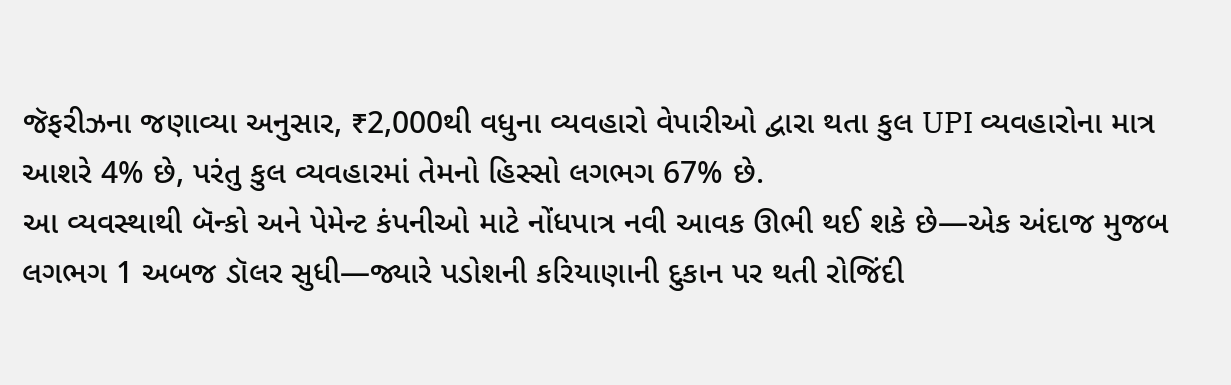જૅફરીઝના જણાવ્યા અનુસાર, ₹2,000થી વધુના વ્યવહારો વેપારીઓ દ્વારા થતા કુલ UPI વ્યવહારોના માત્ર આશરે 4% છે, પરંતુ કુલ વ્યવહારમાં તેમનો હિસ્સો લગભગ 67% છે.
આ વ્યવસ્થાથી બૅન્કો અને પેમેન્ટ કંપનીઓ માટે નોંધપાત્ર નવી આવક ઊભી થઈ શકે છે—એક અંદાજ મુજબ લગભગ 1 અબજ ડૉલર સુધી—જ્યારે પડોશની કરિયાણાની દુકાન પર થતી રોજિંદી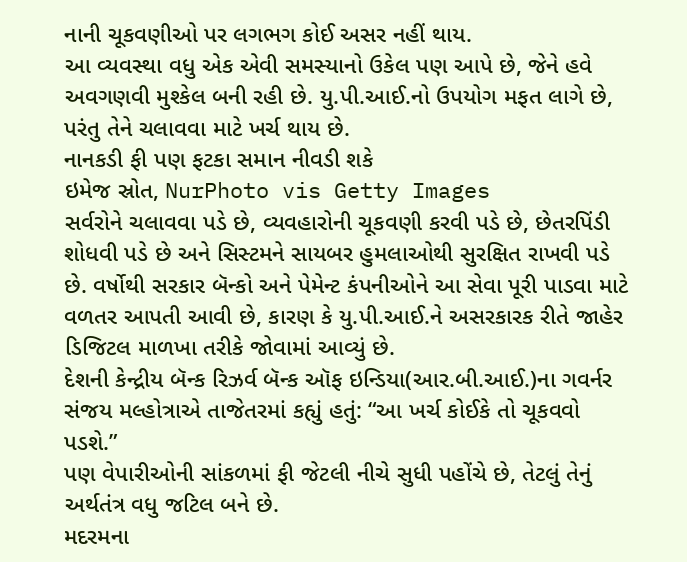નાની ચૂકવણીઓ પર લગભગ કોઈ અસર નહીં થાય.
આ વ્યવસ્થા વધુ એક એવી સમસ્યાનો ઉકેલ પણ આપે છે, જેને હવે અવગણવી મુશ્કેલ બની રહી છે. યુ.પી.આઈ.નો ઉપયોગ મફત લાગે છે, પરંતુ તેને ચલાવવા માટે ખર્ચ થાય છે.
નાનકડી ફી પણ ફટકા સમાન નીવડી શકે
ઇમેજ સ્રોત, NurPhoto vis Getty Images
સર્વરોને ચલાવવા પડે છે, વ્યવહારોની ચૂકવણી કરવી પડે છે, છેતરપિંડી શોધવી પડે છે અને સિસ્ટમને સાયબર હુમલાઓથી સુરક્ષિત રાખવી પડે છે. વર્ષોથી સરકાર બૅન્કો અને પેમેન્ટ કંપનીઓને આ સેવા પૂરી પાડવા માટે વળતર આપતી આવી છે, કારણ કે યુ.પી.આઈ.ને અસરકારક રીતે જાહેર ડિજિટલ માળખા તરીકે જોવામાં આવ્યું છે.
દેશની કેન્દ્રીય બૅન્ક રિઝર્વ બૅન્ક ઑફ ઇન્ડિયા(આર.બી.આઈ.)ના ગવર્નર સંજય મલ્હોત્રાએ તાજેતરમાં કહ્યું હતું: “આ ખર્ચ કોઈકે તો ચૂકવવો પડશે.”
પણ વેપારીઓની સાંકળમાં ફી જેટલી નીચે સુધી પહોંચે છે, તેટલું તેનું અર્થતંત્ર વધુ જટિલ બને છે.
મદરમના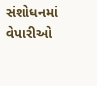સંશોધનમાં વેપારીઓ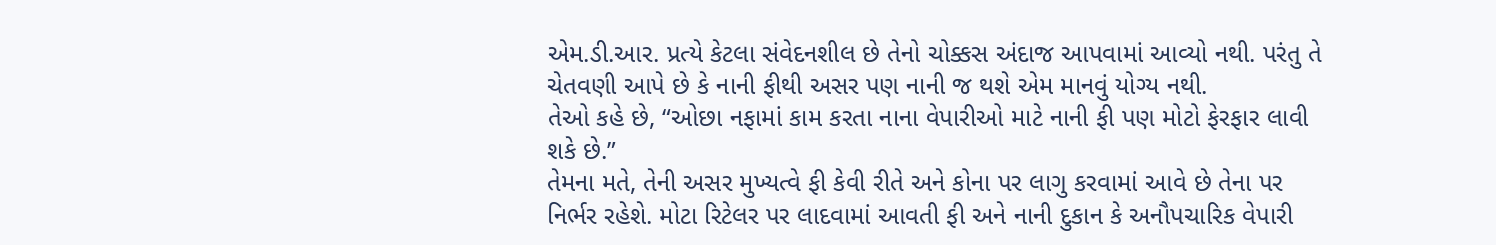એમ.ડી.આર. પ્રત્યે કેટલા સંવેદનશીલ છે તેનો ચોક્કસ અંદાજ આપવામાં આવ્યો નથી. પરંતુ તે ચેતવણી આપે છે કે નાની ફીથી અસર પણ નાની જ થશે એમ માનવું યોગ્ય નથી.
તેઓ કહે છે, “ઓછા નફામાં કામ કરતા નાના વેપારીઓ માટે નાની ફી પણ મોટો ફેરફાર લાવી શકે છે.”
તેમના મતે, તેની અસર મુખ્યત્વે ફી કેવી રીતે અને કોના પર લાગુ કરવામાં આવે છે તેના પર નિર્ભર રહેશે. મોટા રિટેલર પર લાદવામાં આવતી ફી અને નાની દુકાન કે અનૌપચારિક વેપારી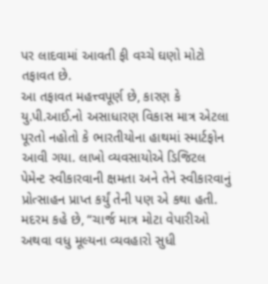પર લાદવામાં આવતી ફી વચ્ચે ઘણો મોટો તફાવત છે.
આ તફાવત મહત્ત્વપૂર્ણ છે, કારણ કે યુ.પી.આઈ.નો અસાધારણ વિકાસ માત્ર એટલા પૂરતો નહોતો કે ભારતીયોના હાથમાં સ્માર્ટફોન આવી ગયા. લાખો વ્યવસાયોએ ડિજિટલ પેમેન્ટ સ્વીકારવાની ક્ષમતા અને તેને સ્વીકારવાનું પ્રોત્સાહન પ્રાપ્ત કર્યું તેની પણ એ કથા હતી.
મદરમ કહે છે, “ચાર્જ માત્ર મોટા વેપારીઓ અથવા વધુ મૂલ્યના વ્યવહારો સુધી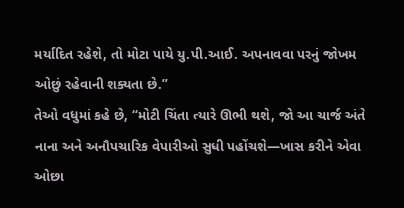મર્યાદિત રહેશે, તો મોટા પાયે યુ.પી.આઈ. અપનાવવા પરનું જોખમ ઓછું રહેવાની શક્યતા છે.”
તેઓ વધુમાં કહે છે, “મોટી ચિંતા ત્યારે ઊભી થશે, જો આ ચાર્જ અંતે નાના અને અનૌપચારિક વેપારીઓ સુધી પહોંચશે—ખાસ કરીને એવા ઓછા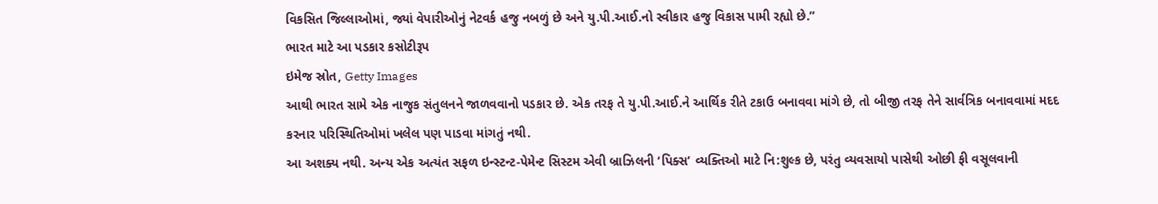વિકસિત જિલ્લાઓમાં, જ્યાં વેપારીઓનું નેટવર્ક હજુ નબળું છે અને યુ.પી.આઈ.નો સ્વીકાર હજુ વિકાસ પામી રહ્યો છે.”
ભારત માટે આ પડકાર કસોટીરૂપ
ઇમેજ સ્રોત, Getty Images
આથી ભારત સામે એક નાજુક સંતુલનને જાળવવાનો પડકાર છે. એક તરફ તે યુ.પી.આઈ.ને આર્થિક રીતે ટકાઉ બનાવવા માંગે છે, તો બીજી તરફ તેને સાર્વત્રિક બનાવવામાં મદદ કરનાર પરિસ્થિતિઓમાં ખલેલ પણ પાડવા માંગતું નથી.
આ અશક્ય નથી. અન્ય એક અત્યંત સફળ ઇન્સ્ટન્ટ-પેમેન્ટ સિસ્ટમ એવી બ્રાઝિલની ‘પિક્સ’ વ્યક્તિઓ માટે નિ:શુલ્ક છે, પરંતુ વ્યવસાયો પાસેથી ઓછી ફી વસૂલવાની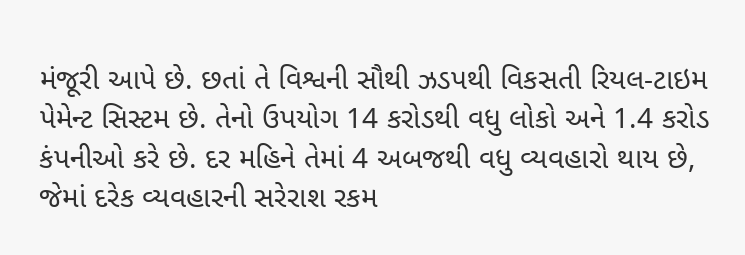મંજૂરી આપે છે. છતાં તે વિશ્વની સૌથી ઝડપથી વિકસતી રિયલ-ટાઇમ પેમેન્ટ સિસ્ટમ છે. તેનો ઉપયોગ 14 કરોડથી વધુ લોકો અને 1.4 કરોડ કંપનીઓ કરે છે. દર મહિને તેમાં 4 અબજથી વધુ વ્યવહારો થાય છે, જેમાં દરેક વ્યવહારની સરેરાશ રકમ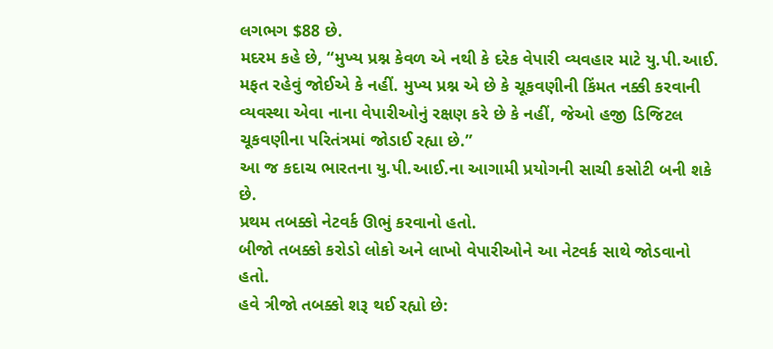લગભગ $88 છે.
મદરમ કહે છે, “મુખ્ય પ્રશ્ન કેવળ એ નથી કે દરેક વેપારી વ્યવહાર માટે યુ.પી.આઈ. મફત રહેવું જોઈએ કે નહીં. મુખ્ય પ્રશ્ન એ છે કે ચૂકવણીની કિંમત નક્કી કરવાની વ્યવસ્થા એવા નાના વેપારીઓનું રક્ષણ કરે છે કે નહીં, જેઓ હજી ડિજિટલ ચૂકવણીના પરિતંત્રમાં જોડાઈ રહ્યા છે.”
આ જ કદાચ ભારતના યુ.પી.આઈ.ના આગામી પ્રયોગની સાચી કસોટી બની શકે છે.
પ્રથમ તબક્કો નેટવર્ક ઊભું કરવાનો હતો.
બીજો તબક્કો કરોડો લોકો અને લાખો વેપારીઓને આ નેટવર્ક સાથે જોડવાનો હતો.
હવે ત્રીજો તબક્કો શરૂ થઈ રહ્યો છે: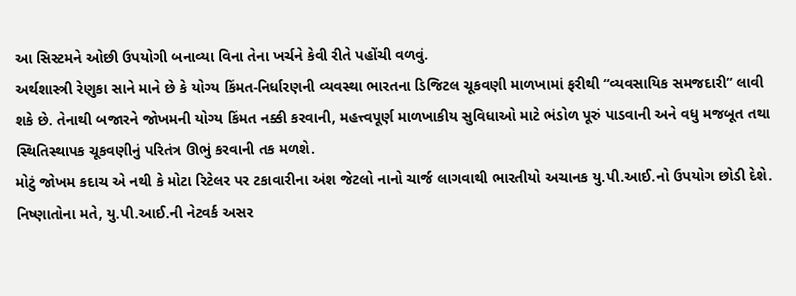આ સિસ્ટમને ઓછી ઉપયોગી બનાવ્યા વિના તેના ખર્ચને કેવી રીતે પહોંચી વળવું.
અર્થશાસ્ત્રી રેણુકા સાને માને છે કે યોગ્ય કિંમત-નિર્ધારણની વ્યવસ્થા ભારતના ડિજિટલ ચૂકવણી માળખામાં ફરીથી “વ્યવસાયિક સમજદારી” લાવી શકે છે. તેનાથી બજારને જોખમની યોગ્ય કિંમત નક્કી કરવાની, મહત્ત્વપૂર્ણ માળખાકીય સુવિધાઓ માટે ભંડોળ પૂરું પાડવાની અને વધુ મજબૂત તથા સ્થિતિસ્થાપક ચૂકવણીનું પરિતંત્ર ઊભું કરવાની તક મળશે.
મોટું જોખમ કદાચ એ નથી કે મોટા રિટેલર પર ટકાવારીના અંશ જેટલો નાનો ચાર્જ લાગવાથી ભારતીયો અચાનક યુ.પી.આઈ.નો ઉપયોગ છોડી દેશે. નિષ્ણાતોના મતે, યુ.પી.આઈ.ની નેટવર્ક અસર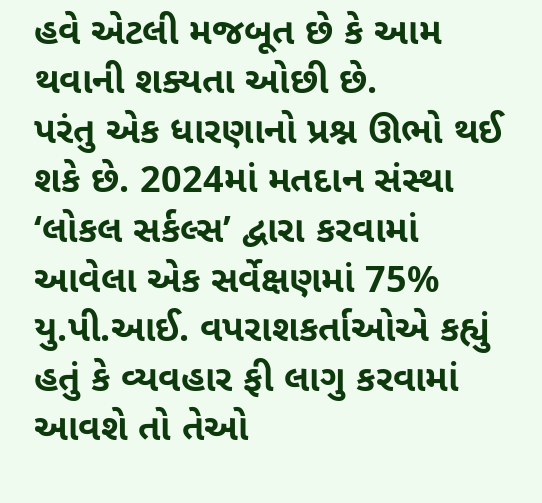હવે એટલી મજબૂત છે કે આમ થવાની શક્યતા ઓછી છે.
પરંતુ એક ધારણાનો પ્રશ્ન ઊભો થઈ શકે છે. 2024માં મતદાન સંસ્થા ‘લોકલ સર્કલ્સ’ દ્વારા કરવામાં આવેલા એક સર્વેક્ષણમાં 75% યુ.પી.આઈ. વપરાશકર્તાઓએ કહ્યું હતું કે વ્યવહાર ફી લાગુ કરવામાં આવશે તો તેઓ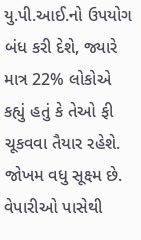યુ.પી.આઈ.નો ઉપયોગ બંધ કરી દેશે, જ્યારે માત્ર 22% લોકોએ કહ્યું હતું કે તેઓ ફી ચૂકવવા તૈયાર રહેશે.
જોખમ વધુ સૂક્ષ્મ છે.
વેપારીઓ પાસેથી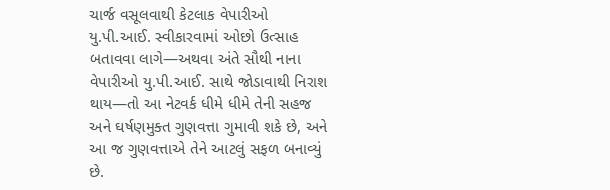ચાર્જ વસૂલવાથી કેટલાક વેપારીઓ યુ.પી.આઈ. સ્વીકારવામાં ઓછો ઉત્સાહ બતાવવા લાગે—અથવા અંતે સૌથી નાના વેપારીઓ યુ.પી.આઈ. સાથે જોડાવાથી નિરાશ થાય—તો આ નેટવર્ક ધીમે ધીમે તેની સહજ અને ઘર્ષણમુક્ત ગુણવત્તા ગુમાવી શકે છે, અને આ જ ગુણવત્તાએ તેને આટલું સફળ બનાવ્યું છે.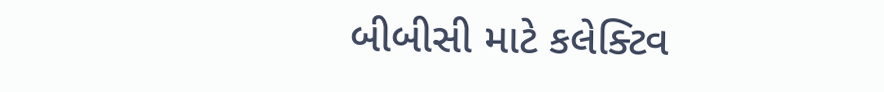બીબીસી માટે કલેક્ટિવ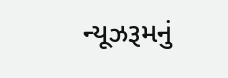ન્યૂઝરૂમનું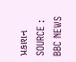પ્રકાશન
SOURCE : BBC NEWS